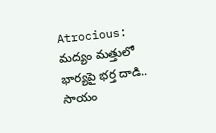Atrocious: మద్యం మత్తులో భార్యపై భర్త దాడి.. సాయం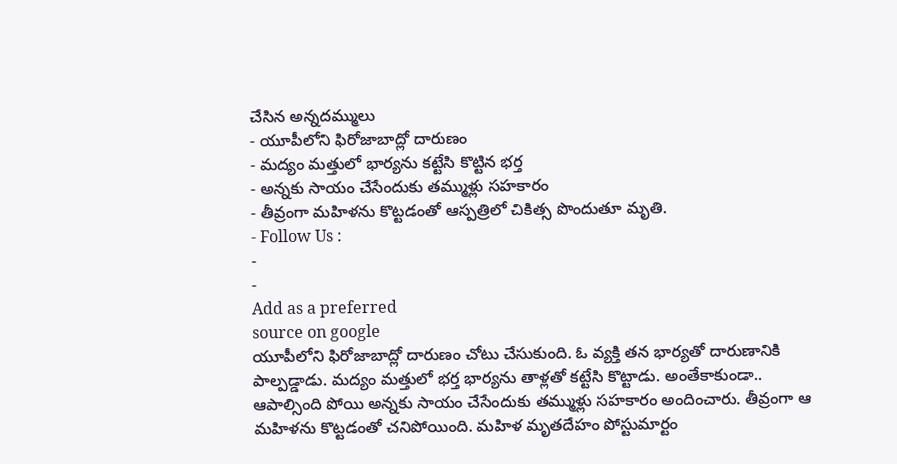చేసిన అన్నదమ్ములు
- యూపీలోని ఫిరోజాబాద్లో దారుణం
- మద్యం మత్తులో భార్యను కట్టేసి కొట్టిన భర్త
- అన్నకు సాయం చేసేందుకు తమ్ముళ్లు సహకారం
- తీవ్రంగా మహిళను కొట్టడంతో ఆస్పత్రిలో చికిత్స పొందుతూ మృతి.
- Follow Us :
-
-
Add as a preferred
source on google
యూపీలోని ఫిరోజాబాద్లో దారుణం చోటు చేసుకుంది. ఓ వ్యక్తి తన భార్యతో దారుణానికి పాల్పడ్డాడు. మద్యం మత్తులో భర్త భార్యను తాళ్లతో కట్టేసి కొట్టాడు. అంతేకాకుండా.. ఆపాల్సింది పోయి అన్నకు సాయం చేసేందుకు తమ్ముళ్లు సహకారం అందించారు. తీవ్రంగా ఆ మహిళను కొట్టడంతో చనిపోయింది. మహిళ మృతదేహం పోస్టుమార్టం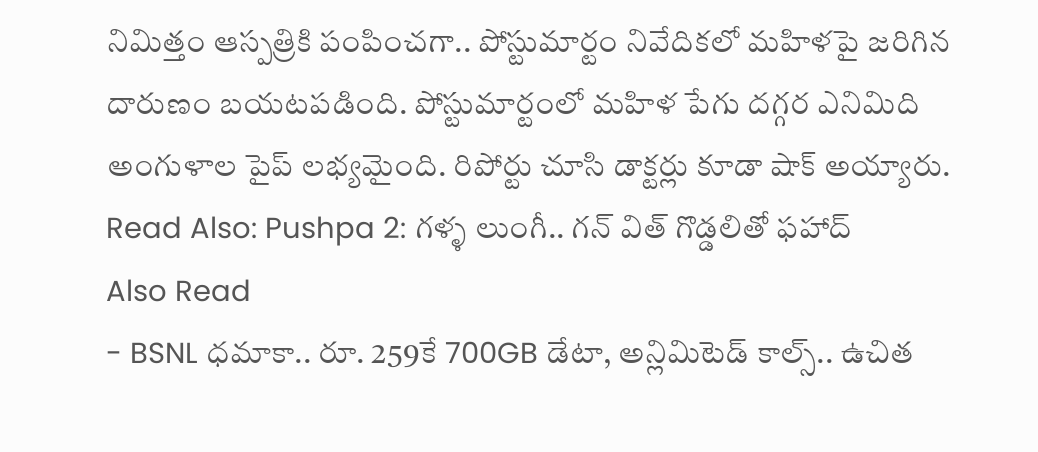నిమిత్తం ఆస్పత్రికి పంపించగా.. పోస్టుమార్టం నివేదికలో మహిళపై జరిగిన దారుణం బయటపడింది. పోస్టుమార్టంలో మహిళ పేగు దగ్గర ఎనిమిది అంగుళాల పైప్ లభ్యమైంది. రిపోర్టు చూసి డాక్టర్లు కూడా షాక్ అయ్యారు.
Read Also: Pushpa 2: గళ్ళ లుంగీ.. గన్ విత్ గొడ్డలితో ఫహాద్
Also Read
- BSNL ధమాకా.. రూ. 259కే 700GB డేటా, అన్లిమిటెడ్ కాల్స్.. ఉచిత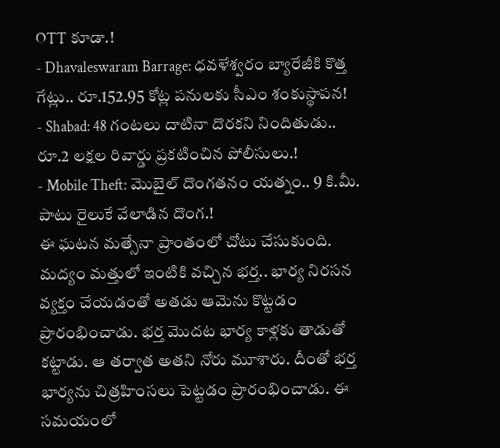OTT కూడా.!
- Dhavaleswaram Barrage: ధవళేశ్వరం బ్యారేజీకి కొత్త గేట్లు.. రూ.152.95 కోట్ల పనులకు సీఎం శంకుస్థాపన!
- Shabad: 48 గంటలు దాటినా దొరకని నిందితుడు.. రూ.2 లక్షల రివార్డు ప్రకటించిన పోలీసులు.!
- Mobile Theft: మొబైల్ దొంగతనం యత్నం.. 9 కి.మీ. పాటు రైలుకే వేలాడిన దొంగ.!
ఈ ఘటన మత్సేనా ప్రాంతంలో చోటు చేసుకుంది. మద్యం మత్తులో ఇంటికి వచ్చిన భర్త.. భార్య నిరసన వ్యక్తం చేయడంతో అతడు ఆమెను కొట్టడం ప్రారంభించాడు. భర్త మొదట భార్య కాళ్లకు తాడుతో కట్టాడు. ఆ తర్వాత అతని నోరు మూశారు. దీంతో భర్త భార్యను చిత్రహింసలు పెట్టడం ప్రారంభించాడు. ఈ సమయంలో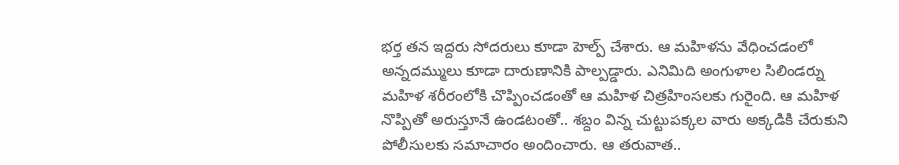భర్త తన ఇద్దరు సోదరులు కూడా హెల్ప్ చేశారు. ఆ మహిళను వేధించడంలో అన్నదమ్ములు కూడా దారుణానికి పాల్పడ్డారు. ఎనిమిది అంగుళాల సిలిండర్ను మహిళ శరీరంలోకి చొప్పించడంతో ఆ మహిళ చిత్రహింసలకు గురైంది. ఆ మహిళ నొప్పితో అరుస్తూనే ఉండటంతో.. శబ్దం విన్న చుట్టుపక్కల వారు అక్కడికి చేరుకుని పోలీసులకు సమాచారం అందించారు. ఆ తరువాత..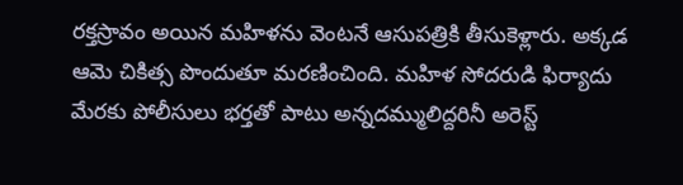రక్తస్రావం అయిన మహిళను వెంటనే ఆసుపత్రికి తీసుకెళ్లారు. అక్కడ ఆమె చికిత్స పొందుతూ మరణించింది. మహిళ సోదరుడి ఫిర్యాదు మేరకు పోలీసులు భర్తతో పాటు అన్నదమ్ములిద్దరినీ అరెస్ట్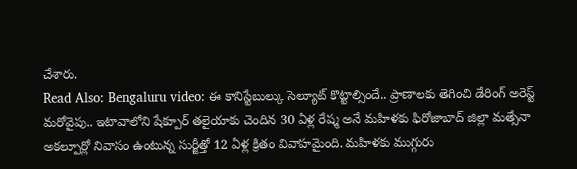చేశారు.
Read Also: Bengaluru video: ఈ కానిస్టేబుల్కు సెల్యూట్ కొట్టాల్సిందే.. ప్రాణాలకు తెగించి డేరింగ్ అరెస్ట్
మరోవైపు.. ఇటావాలోని షేక్పూర్ తలైయాకు చెందిన 30 ఏళ్ల రేష్మ అనే మహిళకు ఫిరోజాబాద్ జిల్లా మత్సేనా అకల్పూర్లో నివాసం ఉంటున్న సుర్జీత్తో 12 ఏళ్ల క్రితం వివాహమైంది. మహిళకు ముగ్గురు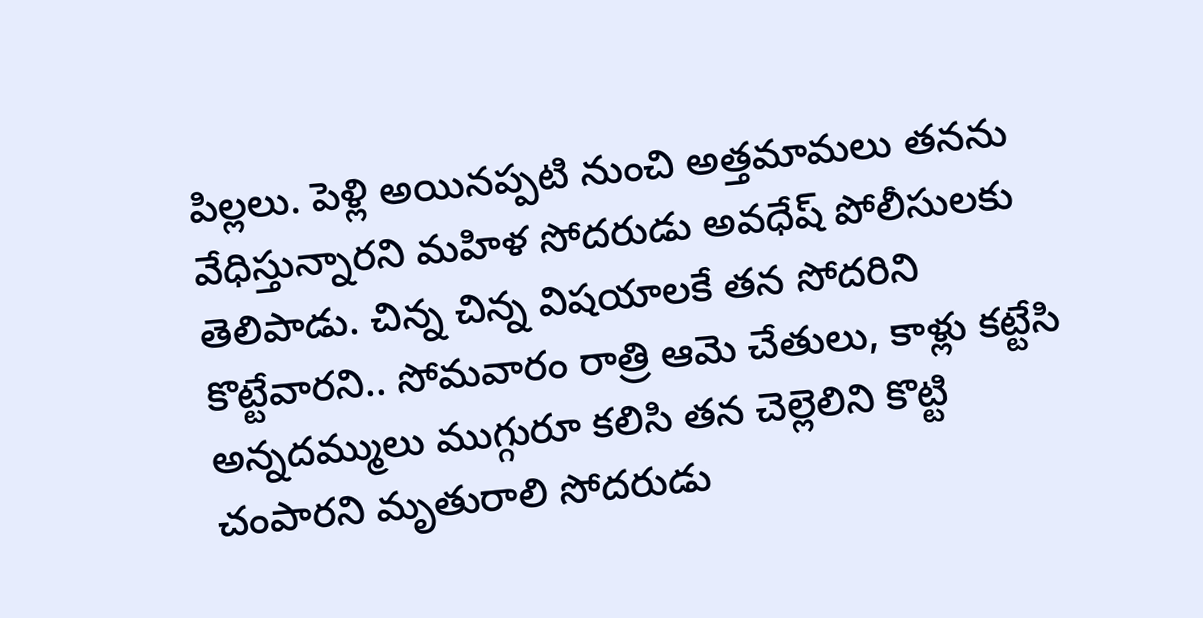పిల్లలు. పెళ్లి అయినప్పటి నుంచి అత్తమామలు తనను వేధిస్తున్నారని మహిళ సోదరుడు అవధేష్ పోలీసులకు తెలిపాడు. చిన్న చిన్న విషయాలకే తన సోదరిని కొట్టేవారని.. సోమవారం రాత్రి ఆమె చేతులు, కాళ్లు కట్టేసి అన్నదమ్ములు ముగ్గురూ కలిసి తన చెల్లెలిని కొట్టి చంపారని మృతురాలి సోదరుడు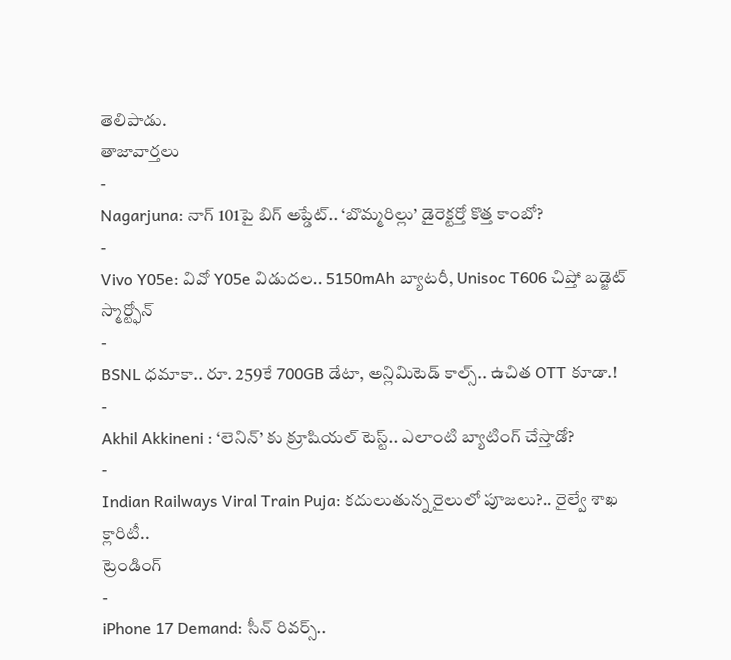తెలిపాడు.
తాజావార్తలు
-
Nagarjuna: నాగ్ 101పై బిగ్ అప్డేట్.. ‘బొమ్మరిల్లు’ డైరెక్టర్తో కొత్త కాంబో?
-
Vivo Y05e: వివో Y05e విడుదల.. 5150mAh బ్యాటరీ, Unisoc T606 చిప్తో బడ్జెట్ స్మార్ట్ఫోన్
-
BSNL ధమాకా.. రూ. 259కే 700GB డేటా, అన్లిమిటెడ్ కాల్స్.. ఉచిత OTT కూడా.!
-
Akhil Akkineni : ‘లెనిన్’ కు క్రూషియల్ టెస్ట్.. ఎలాంటి బ్యాటింగ్ చేస్తాడో?
-
Indian Railways Viral Train Puja: కదులుతున్న రైలులో పూజలు?.. రైల్వే శాఖ క్లారిటీ..
ట్రెండింగ్
-
iPhone 17 Demand: సీన్ రివర్స్..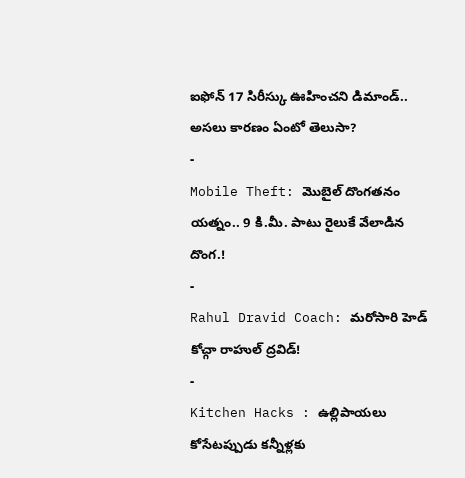ఐఫోన్ 17 సిరీస్కు ఊహించని డిమాండ్.. అసలు కారణం ఏంటో తెలుసా?
-
Mobile Theft: మొబైల్ దొంగతనం యత్నం.. 9 కి.మీ. పాటు రైలుకే వేలాడిన దొంగ.!
-
Rahul Dravid Coach: మరోసారి హెడ్ కోచ్గా రాహుల్ ద్రవిడ్!
-
Kitchen Hacks : ఉల్లిపాయలు కోసేటప్పుడు కన్నీళ్లకు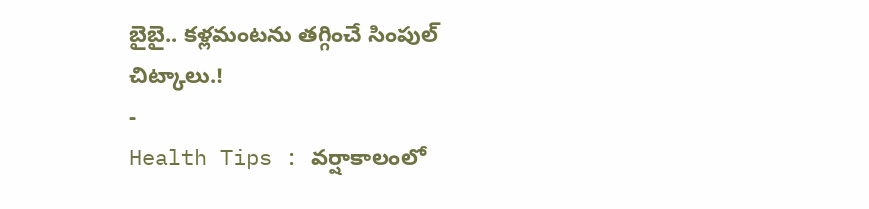బైబై.. కళ్లమంటను తగ్గించే సింపుల్ చిట్కాలు.!
-
Health Tips : వర్షాకాలంలో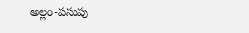అల్లం-పసుపు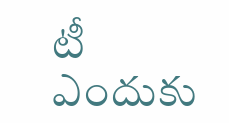టీ ఎందుకు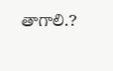తాగాలి.?